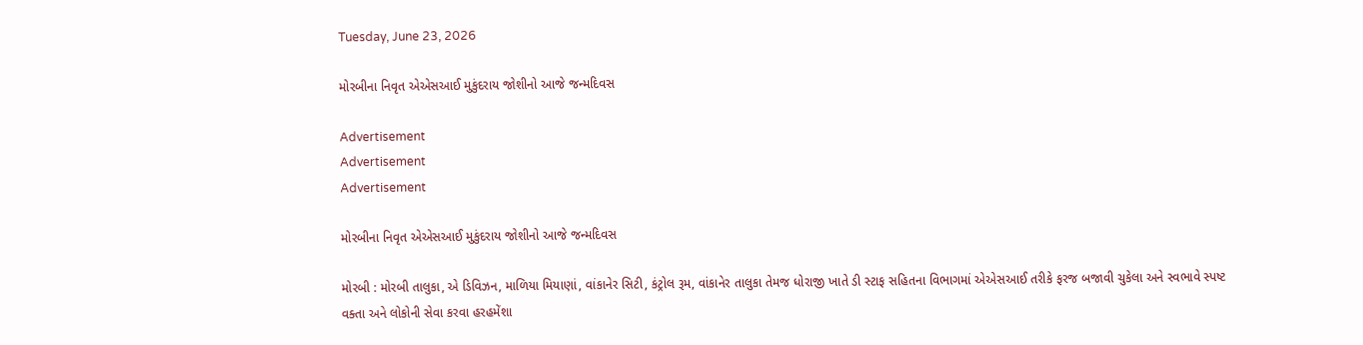Tuesday, June 23, 2026

મોરબીના નિવૃત એએસઆઈ મુકુંદરાય જોશીનો આજે જન્મદિવસ

Advertisement
Advertisement
Advertisement

મોરબીના નિવૃત એએસઆઈ મુકુંદરાય જોશીનો આજે જન્મદિવસ

મોરબી : મોરબી તાલુકા, એ ડિવિઝન, માળિયા મિયાણાં, વાંકાનેર સિટી, કંટ્રોલ રૂમ, વાંકાનેર તાલુકા તેમજ ધોરાજી ખાતે ડી સ્ટાફ સહિતના વિભાગમાં એએસઆઈ તરીકે ફરજ બજાવી ચુકેલા અને સ્વભાવે સ્પષ્ટ વક્તા અને લોકોની સેવા કરવા હરહમેંશા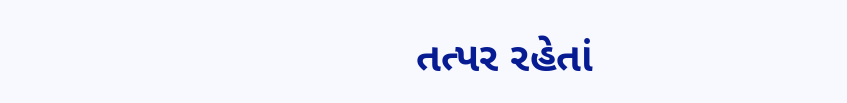તત્પર રહેતાં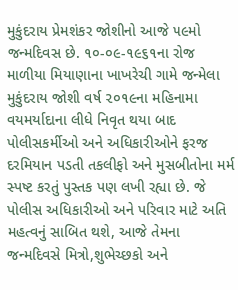મુકુંદરાય પ્રેમશંકર જોશીનો આજે ૫૯મો જન્મદિવસ છે. ૧૦-૦૯-૧૯૬૧ના રોજ માળીયા મિયાણાના ખાખરેચી ગામે જન્મેલા મુકુંદરાય જોશી વર્ષ ૨૦૧૯ના મહિનામા વયમર્યાદાના લીધે નિવૃત થયા બાદ પોલીસકર્મીઓ અને અધિકારીઓને ફરજ દરમિયાન પડતી તકલીફો અને મુસબીતોના મર્મ સ્પષ્ટ કરતું પુસ્તક પણ લખી રહ્યા છે. જે પોલીસ અધિકારીઓ અને પરિવાર માટે અતિ મહત્વનું સાબિત થશે, આજે તેમના જન્મદિવસે મિત્રો,શુભેચ્છકો અને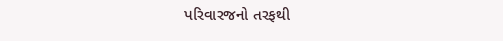પરિવારજનો તરફથી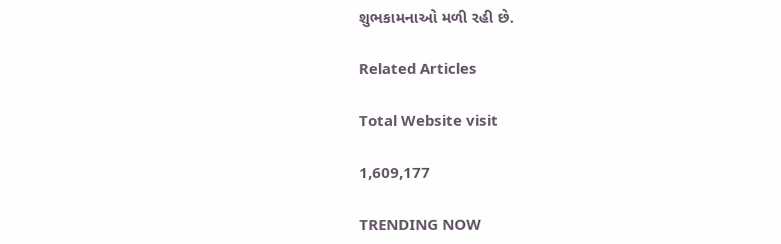શુભકામનાઓ મળી રહી છે.

Related Articles

Total Website visit

1,609,177

TRENDING NOW